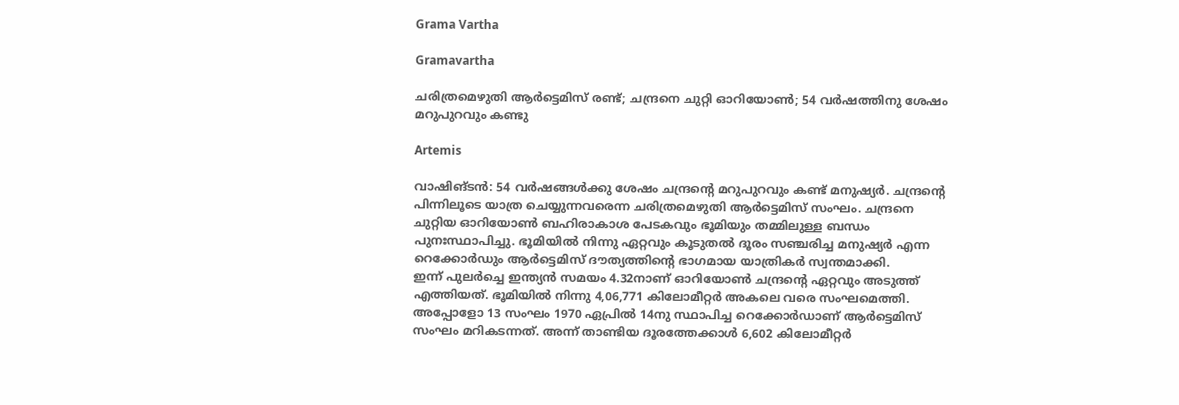Grama Vartha

Gramavartha

ചരിത്രമെഴുതി ആർട്ടെമിസ് രണ്ട്; ചന്ദ്രനെ ചുറ്റി ഓറിയോൺ; 54 വർഷത്തിനു ശേഷം മറുപുറവും കണ്ടു

Artemis

വാഷിങ്ടൻ: 54 വർഷങ്ങൾക്കു ശേഷം ചന്ദ്രന്റെ മറുപുറവും കണ്ട് മനുഷ്യർ. ചന്ദ്രന്റെ പിന്നിലൂടെ യാത്ര ചെയ്യുന്നവരെന്ന ചരിത്രമെഴുതി ആർട്ടെമിസ് സംഘം. ചന്ദ്രനെ ചുറ്റിയ ഓറിയോൺ ബഹിരാകാശ പേടകവും ഭൂമിയും തമ്മിലുള്ള ബന്ധം പുനഃസ്ഥാപിച്ചു. ഭൂമിയിൽ നിന്നു ഏറ്റവും കൂടുതൽ ദൂരം സഞ്ചരിച്ച മനുഷ്യർ എന്ന റെക്കോർഡും ആർട്ടെമിസ് ദൗത്യത്തിന്റെ ഭാഗമായ യാത്രികർ സ്വന്തമാക്കി.
ഇന്ന് പുലർച്ചെ ഇന്ത്യൻ സമയം 4.32നാണ് ഓറിയോൺ ചന്ദ്രന്റെ ഏറ്റവും അടുത്ത് എത്തിയത്. ഭൂമിയിൽ നിന്നു 4,06,771 കിലോമീറ്റർ അകലെ വരെ സംഘമെത്തി. അപ്പോളോ 13 സംഘം 1970 ഏപ്രിൽ 14നു സ്ഥാപിച്ച റെക്കോർഡാണ് ആർട്ടെമിസ് സംഘം മറികടന്നത്. അന്ന് താണ്ടിയ ദൂരത്തേക്കാൾ 6,602 കിലോമീറ്റർ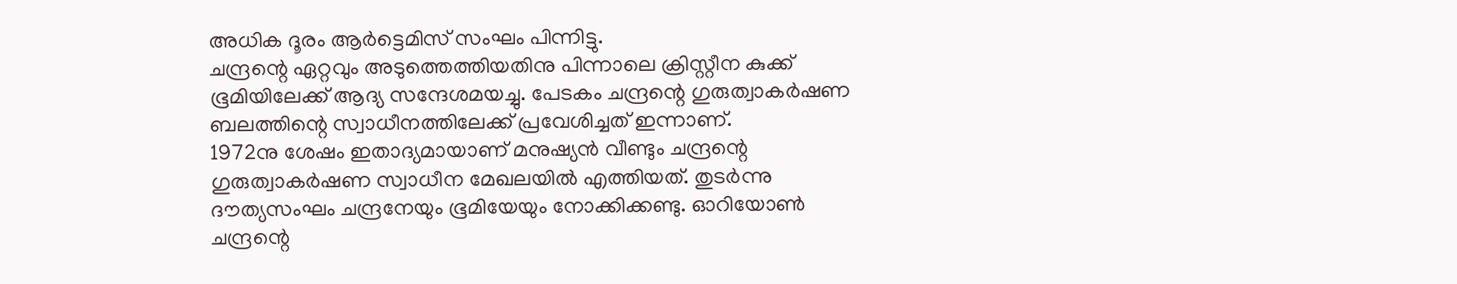അധിക ദൂരം ആർട്ടെമിസ് സംഘം പിന്നിട്ടു.
ചന്ദ്രന്റെ ഏറ്റവും അടുത്തെത്തിയതിനു പിന്നാലെ ക്രിസ്റ്റീന കുക്ക് ഭൂമിയിലേക്ക് ആദ്യ സന്ദേശമയച്ചു. പേടകം ചന്ദ്രന്റെ ഗുരുത്വാകർഷണ ബലത്തിന്റെ സ്വാധീനത്തിലേക്ക് പ്രവേശിച്ചത് ഇന്നാണ്.
1972നു ശേഷം ഇതാദ്യമായാണ് മനുഷ്യൻ വീണ്ടും ചന്ദ്രന്റെ ഗുരുത്വാകർഷണ സ്വാധീന മേഖലയിൽ എത്തിയത്. തുടർന്നു ദൗത്യസംഘം ചന്ദ്രനേയും ഭൂമിയേയും നോക്കിക്കണ്ടു. ഓറിയോൺ ചന്ദ്രന്റെ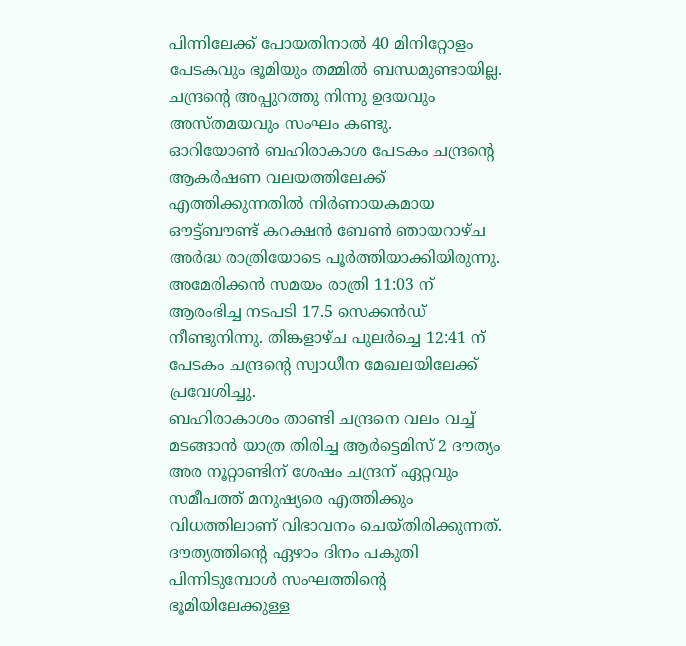പിന്നിലേക്ക് പോയതിനാൽ 40 മിനിറ്റോളം പേടകവും ഭൂമിയും തമ്മിൽ ബന്ധമുണ്ടായില്ല. ചന്ദ്രന്റെ അപ്പുറത്തു നിന്നു ഉദയവും അസ്തമയവും സംഘം കണ്ടു.
ഓറിയോൺ ബഹിരാകാശ പേടകം ചന്ദ്രന്റെ ആകർഷണ വലയത്തിലേക്ക് എത്തിക്കുന്നതിൽ നിർണായകമായ ഔട്ട്ബൗണ്ട് കറക്ഷൻ ബേൺ ഞായറാഴ്ച അർദ്ധ രാത്രിയോടെ പൂർത്തിയാക്കിയിരുന്നു. അമേരിക്കൻ സമയം രാത്രി 11:03 ന് ആരംഭിച്ച നടപടി 17.5 സെക്കൻഡ് നീണ്ടുനിന്നു. തിങ്കളാഴ്ച പുലർച്ചെ 12:41 ന് പേടകം ചന്ദ്രന്റെ സ്വാധീന മേഖലയിലേക്ക് പ്രവേശിച്ചു.
ബഹിരാകാശം താണ്ടി ചന്ദ്രനെ വലം വച്ച് മടങ്ങാൻ യാത്ര തിരിച്ച ആർട്ടെമിസ് 2 ദൗത്യം അര നൂറ്റാണ്ടിന് ശേഷം ചന്ദ്രന് ഏറ്റവും സമീപത്ത് മനുഷ്യരെ എത്തിക്കും വിധത്തിലാണ് വിഭാവനം ചെയ്തിരിക്കുന്നത്. ദൗത്യത്തിന്റെ ഏഴാം ദിനം പകുതി പിന്നിടുമ്പോൾ സംഘത്തിന്റെ ഭൂമിയിലേക്കുള്ള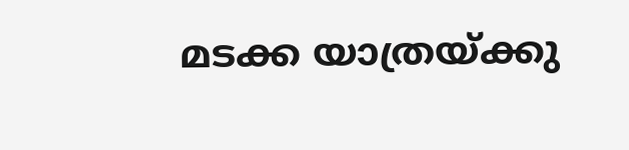മടക്ക യാത്രയ്ക്കു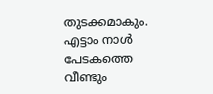തുടക്കമാകും. എട്ടാം നാൾ പേടകത്തെ വീണ്ടും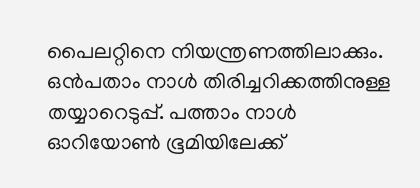പൈലറ്റിനെ നിയന്ത്രണത്തിലാക്കും. ഒൻപതാം നാൾ തിരിച്ചറിക്കത്തിനുള്ള തയ്യാറെടുപ്പ്. പത്താം നാൾ ഓറിയോൺ ഭൂമിയിലേക്ക്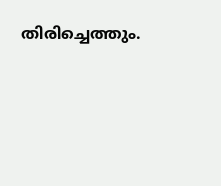തിരിച്ചെത്തും.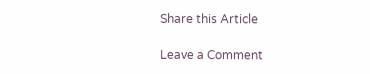Share this Article

Leave a Comment